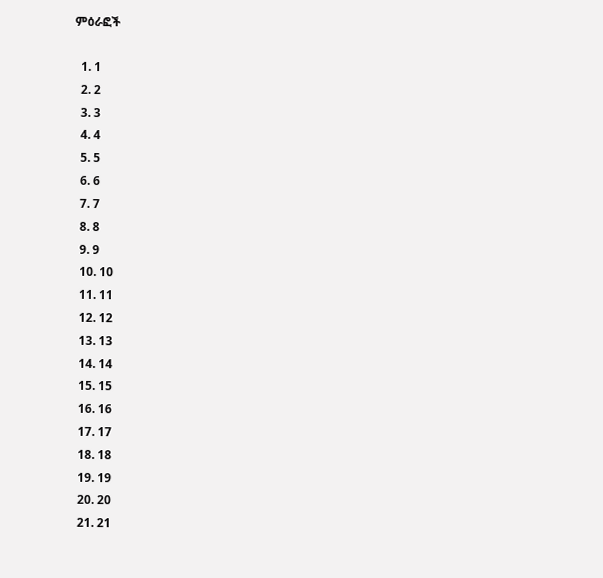ምዕራፎች

  1. 1
  2. 2
  3. 3
  4. 4
  5. 5
  6. 6
  7. 7
  8. 8
  9. 9
  10. 10
  11. 11
  12. 12
  13. 13
  14. 14
  15. 15
  16. 16
  17. 17
  18. 18
  19. 19
  20. 20
  21. 21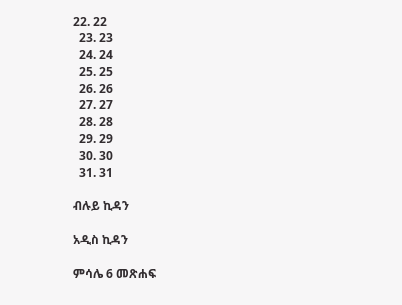22. 22
  23. 23
  24. 24
  25. 25
  26. 26
  27. 27
  28. 28
  29. 29
  30. 30
  31. 31

ብሉይ ኪዳን

አዲስ ኪዳን

ምሳሌ 6 መጽሐፍ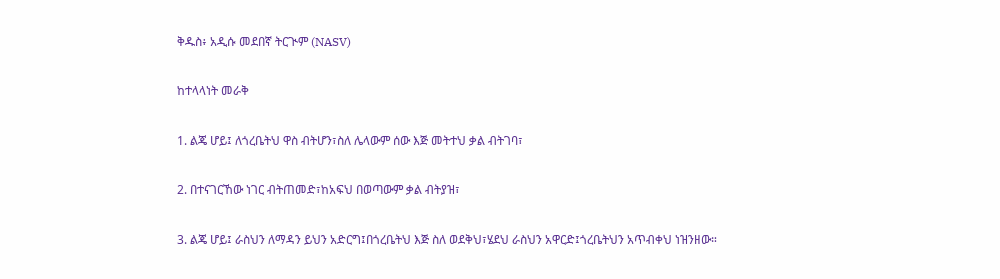ቅዱስ፥ አዲሱ መደበኛ ትርጒም (NASV)

ከተላላነት መራቅ

1. ልጄ ሆይ፤ ለጎረቤትህ ዋስ ብትሆን፣ስለ ሌላውም ሰው እጅ መትተህ ቃል ብትገባ፣

2. በተናገርኸው ነገር ብትጠመድ፣ከአፍህ በወጣውም ቃል ብትያዝ፣

3. ልጄ ሆይ፤ ራስህን ለማዳን ይህን አድርግ፤በጎረቤትህ እጅ ስለ ወደቅህ፣ሄደህ ራስህን አዋርድ፤ጎረቤትህን አጥብቀህ ነዝንዘው።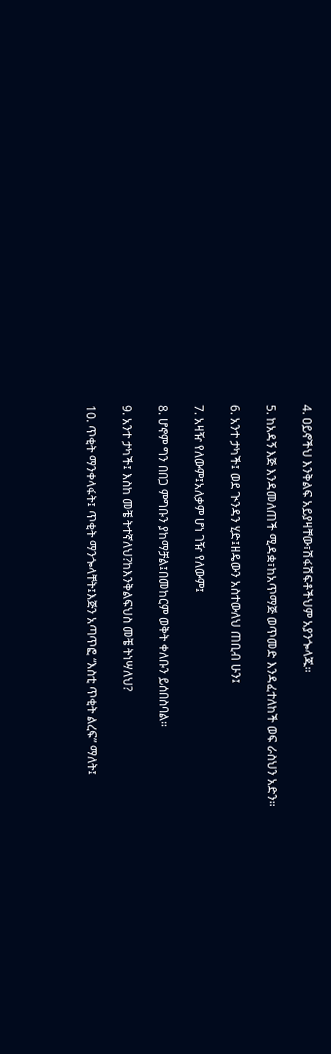4. ዐይኖችህ እንቅልፍ አይያዛቸው፣ሽፋሽፍቶችህም አያንጐላጁ።

5. ከአዳኝ እጅ እንዳመለጠች ሚዳቋ፣ከአጥማጅ ወጥመድ እንዳፈተለከች ወፍ ራስህን አድን።

6. አንተ ታካች፤ ወደ ጒንዳን ሂድ፤ዘዴውን አስተውለህ ጠቢብ ሁን፤

7. አዛዥ የለውም፤አለቃም ሆነ ገዥ የለውም፤

8. ሆኖም ግን በበጋ ምግቡን ያከማቻል፤በመከርም ወቅት ቀለቡን ይሰበስባል።

9. አንተ ታካች፤ እስከ መቼ ትተኛለህ?ከእንቅልፍህስ መቼ ትነሣለህ?

10. ጥቂት ማንቀላፋት፤ ጥቂት ማንጐላቸት፤እጅን አጣጥፎ “እስቲ ጥቂት ልረፍ” ማለት፤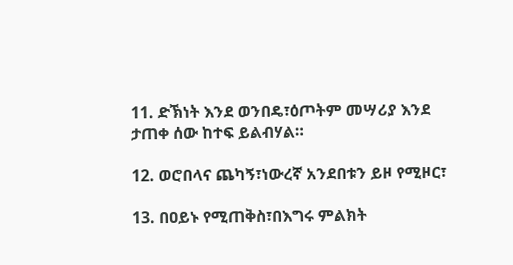11. ድኽነት እንደ ወንበዴ፣ዕጦትም መሣሪያ እንደ ታጠቀ ሰው ከተፍ ይልብሃል።

12. ወሮበላና ጨካኝ፣ነውረኛ አንደበቱን ይዞ የሚዞር፣

13. በዐይኑ የሚጠቅስ፣በእግሩ ምልክት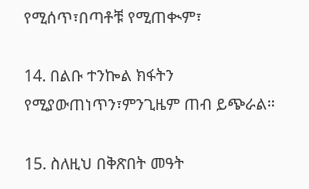የሚሰጥ፣በጣቶቹ የሚጠቊም፣

14. በልቡ ተንኰል ክፋትን የሚያውጠነጥን፣ምንጊዜም ጠብ ይጭራል።

15. ስለዚህ በቅጽበት መዓት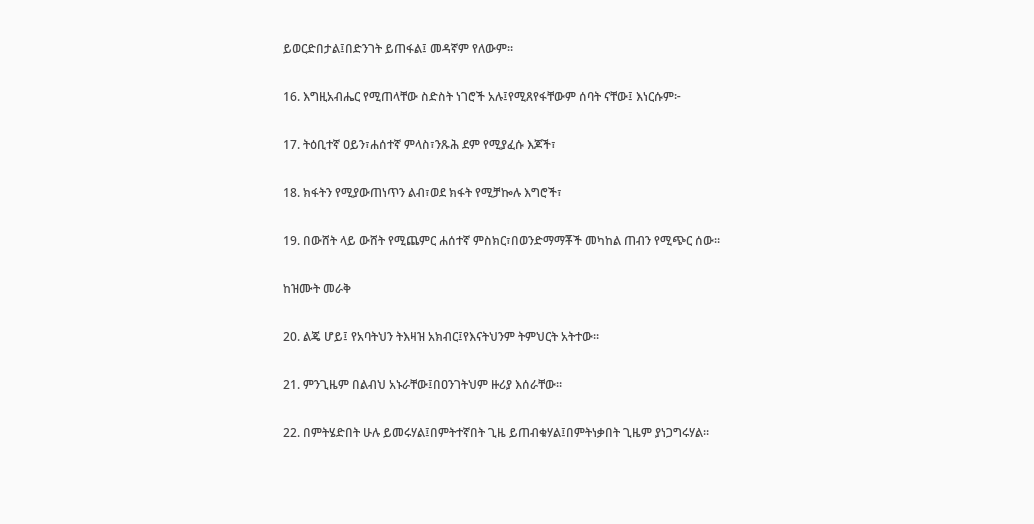ይወርድበታል፤በድንገት ይጠፋል፤ መዳኛም የለውም።

16. እግዚአብሔር የሚጠላቸው ስድስት ነገሮች አሉ፤የሚጸየፋቸውም ሰባት ናቸው፤ እነርሱም፦

17. ትዕቢተኛ ዐይን፣ሐሰተኛ ምላስ፣ንጹሕ ደም የሚያፈሱ እጆች፣

18. ክፋትን የሚያውጠነጥን ልብ፣ወደ ክፋት የሚቻኰሉ እግሮች፣

19. በውሸት ላይ ውሸት የሚጨምር ሐሰተኛ ምስክር፣በወንድማማቾች መካከል ጠብን የሚጭር ሰው።

ከዝሙት መራቅ

20. ልጄ ሆይ፤ የአባትህን ትእዛዝ አክብር፤የእናትህንም ትምህርት አትተው።

21. ምንጊዜም በልብህ አኑራቸው፤በዐንገትህም ዙሪያ እሰራቸው።

22. በምትሄድበት ሁሉ ይመሩሃል፤በምትተኛበት ጊዜ ይጠብቁሃል፤በምትነቃበት ጊዜም ያነጋግሩሃል።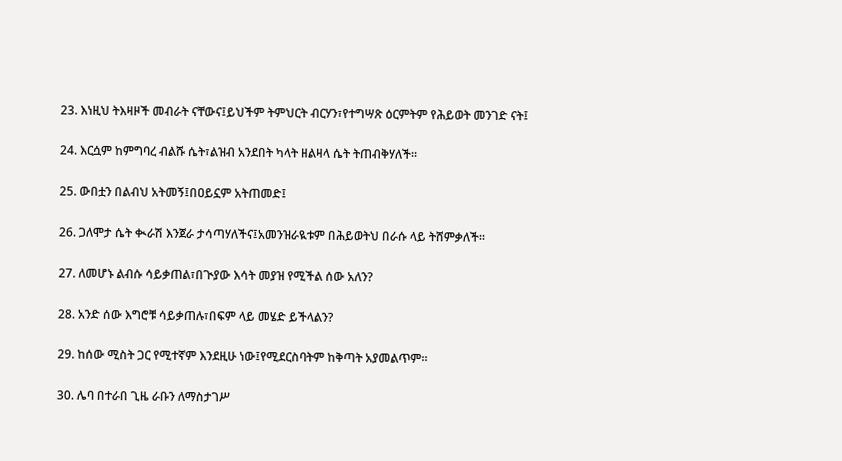23. እነዚህ ትእዛዞች መብራት ናቸውና፤ይህችም ትምህርት ብርሃን፣የተግሣጽ ዕርምትም የሕይወት መንገድ ናት፤

24. እርሷም ከምግባረ ብልሹ ሴት፣ልዝብ አንደበት ካላት ዘልዛላ ሴት ትጠብቅሃለች።

25. ውበቷን በልብህ አትመኝ፤በዐይኗም አትጠመድ፤

26. ጋለሞታ ሴት ቊራሽ እንጀራ ታሳጣሃለችና፤አመንዝራዪቱም በሕይወትህ በራሱ ላይ ትሸምቃለች።

27. ለመሆኑ ልብሱ ሳይቃጠል፣በጒያው እሳት መያዝ የሚችል ሰው አለን?

28. አንድ ሰው እግሮቹ ሳይቃጠሉ፣በፍም ላይ መሄድ ይችላልን?

29. ከሰው ሚስት ጋር የሚተኛም እንደዚሁ ነው፤የሚደርስባትም ከቅጣት አያመልጥም።

30. ሌባ በተራበ ጊዜ ራቡን ለማስታገሥ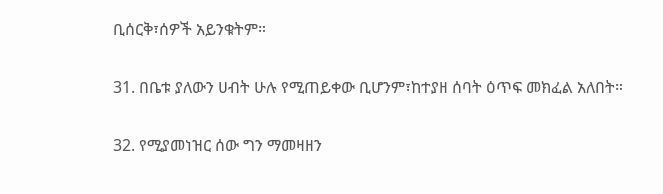ቢሰርቅ፣ሰዎች አይንቁትም።

31. በቤቱ ያለውን ሀብት ሁሉ የሚጠይቀው ቢሆንም፣ከተያዘ ሰባት ዕጥፍ መክፈል አለበት።

32. የሚያመነዝር ሰው ግን ማመዛዘን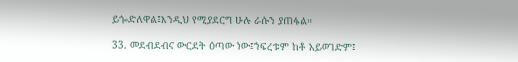ይጐድለዋል፤እንዲህ የሚያደርግ ሁሉ ራሱን ያጠፋል።

33. መደብደብና ውርደት ዕጣው ነው፤ኀፍረቱም ከቶ አይወገድም፤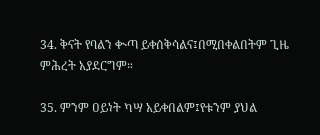34. ቅናት የባልን ቊጣ ይቀሰቅሳልና፤በሚበቀልበትም ጊዜ ምሕረት አያደርግም።

35. ምንም ዐይነት ካሣ አይቀበልም፤የቱንም ያህል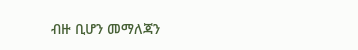ብዙ ቢሆን መማለጃን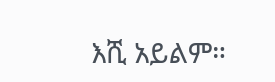እሺ አይልም።